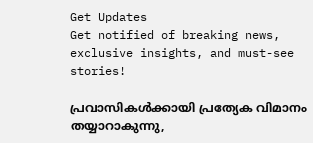Get Updates
Get notified of breaking news, exclusive insights, and must-see stories!

പ്രവാസികള്‍ക്കായി പ്രത്യേക വിമാനം തയ്യാറാകുന്നു,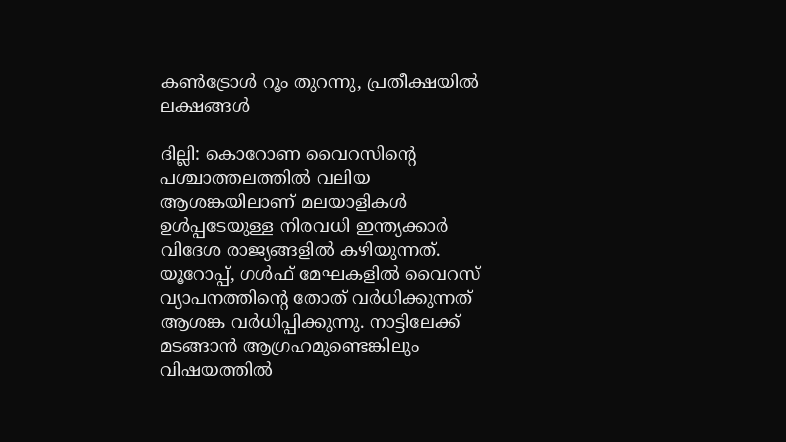കണ്‍ട്രോള്‍ റൂം തുറന്നു, പ്രതീക്ഷയില്‍ ലക്ഷങ്ങള്‍

ദില്ലി: കൊറോണ വൈറസിന്‍റെ പശ്ചാത്തലത്തില്‍ വലിയ ആശങ്കയിലാണ് മലയാളികള്‍ ഉള്‍പ്പടേയുള്ള നിരവധി ഇന്ത്യക്കാര്‍ വിദേശ രാജ്യങ്ങളില്‍ കഴിയുന്നത്. യൂറോപ്പ്, ഗള്‍ഫ് മേഘകളില്‍ വൈറസ് വ്യാപനത്തിന്‍റെ തോത് വര്‍ധിക്കുന്നത് ആശങ്ക വര്‍ധിപ്പിക്കുന്നു. നാട്ടിലേക്ക് മടങ്ങാന്‍ ആഗ്രഹമുണ്ടെങ്കിലും വിഷയത്തില്‍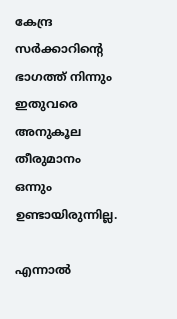കേന്ദ്ര സര്‍ക്കാറിന്‍റെ ഭാഗത്ത് നിന്നും ഇതുവരെ അനുകൂല തീരുമാനം ഒന്നും ഉണ്ടായിരുന്നില്ല.

എന്നാല്‍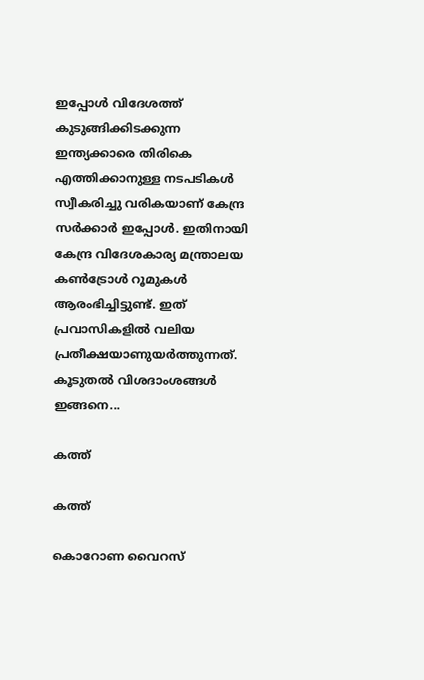ഇപ്പോള്‍ വിദേശത്ത് കുടുങ്ങിക്കിടക്കുന്ന ഇന്ത്യക്കാരെ തിരികെ എത്തിക്കാനുള്ള നടപടികള്‍ സ്വീകരിച്ചു വരികയാണ് കേന്ദ്ര സര്‍ക്കാര്‍ ഇപ്പോള്‍. ഇതിനായി കേന്ദ്ര വിദേശകാര്യ മന്ത്രാലയ കണ്‍ട്രോള്‍ റൂമുകള്‍ ആരംഭിച്ചിട്ടുണ്ട്. ഇത് പ്രവാസികളില്‍ വലിയ പ്രതീക്ഷയാണുയര്‍ത്തുന്നത്. കൂടുതല്‍ വിശദാംശങ്ങള്‍ ഇങ്ങനെ...

കത്ത്

കത്ത്

കൊറോണ വൈറസ്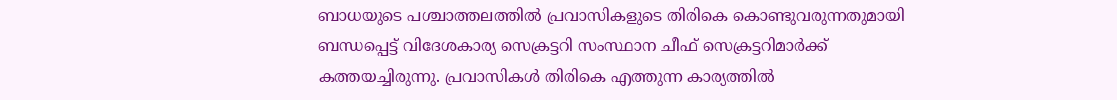ബാധയുടെ പശ്ചാത്തലത്തില്‍ പ്രവാസികളുടെ തിരികെ കൊണ്ടുവരുന്നതുമായി ബന്ധപ്പെട്ട് വിദേശകാര്യ സെക്രട്ടറി സംസ്ഥാന ചീഫ് സെക്രട്ടറിമാര്‍ക്ക് കത്തയച്ചിരുന്നു. പ്രവാസികള്‍ തിരികെ എത്തുന്ന കാര്യത്തില്‍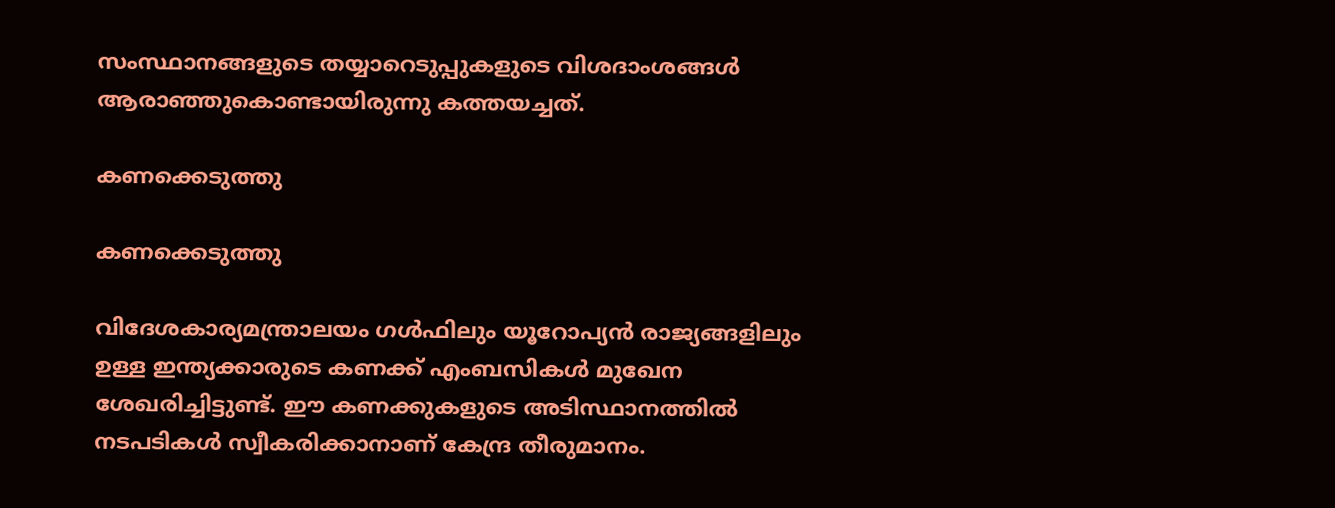സംസ്ഥാനങ്ങളുടെ തയ്യാറെടുപ്പുകളുടെ വിശദാംശങ്ങള്‍ ആരാഞ്ഞുകൊണ്ടായിരുന്നു കത്തയച്ചത്.

കണക്കെടുത്തു

കണക്കെടുത്തു

വിദേശകാര്യമന്ത്രാലയം ഗള്‍ഫിലും യൂറോപ്യന്‍ രാജ്യങ്ങളിലും ഉള്ള ഇന്ത്യക്കാരുടെ കണക്ക് എംബസികള്‍ മുഖേന ശേഖരിച്ചിട്ടുണ്ട്. ഈ കണക്കുകളുടെ അടിസ്ഥാനത്തില്‍ നടപടികള്‍ സ്വീകരിക്കാനാണ് കേന്ദ്ര തീരുമാനം.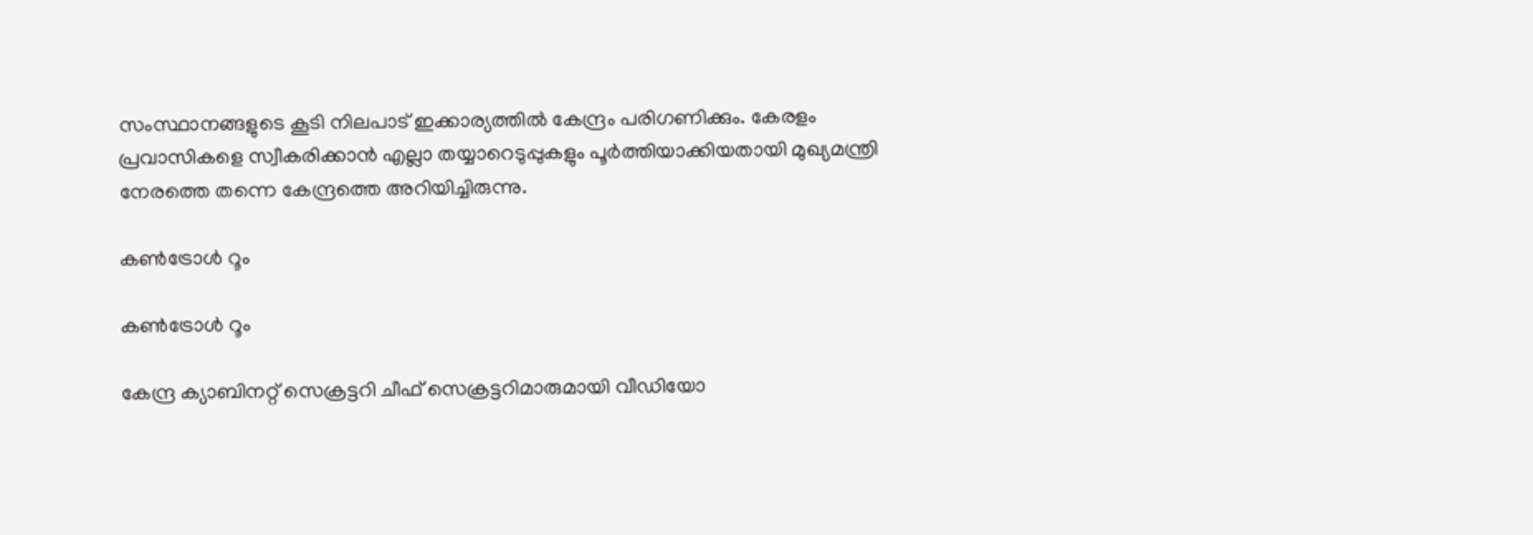സംസ്ഥാനങ്ങളുടെ കൂടി നിലപാട് ഇക്കാര്യത്തില്‍ കേന്ദ്രം പരിഗണിക്കും. കേരളം പ്രവാസികളെ സ്വീകരിക്കാന്‍ എല്ലാ തയ്യാറെടുപ്പുകളും പൂര്‍ത്തിയാക്കിയതായി മുഖ്യമന്ത്രി നേരത്തെ തന്നെ കേന്ദ്രത്തെ അറിയിച്ചിരുന്നു.

കണ്‍ട്രോള്‍ റൂം

കണ്‍ട്രോള്‍ റൂം

കേന്ദ്ര ക്യാബിനറ്റ് സെക്രട്ടറി ചീഫ് സെക്രട്ടറിമാരുമായി വീഡിയോ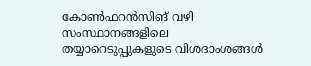കോണ്‍ഫറന്‍സിങ് വഴി സംസ്ഥാനങ്ങളിലെ തയ്യാറെടുപ്പുകളുടെ വിശദാംശങ്ങള്‍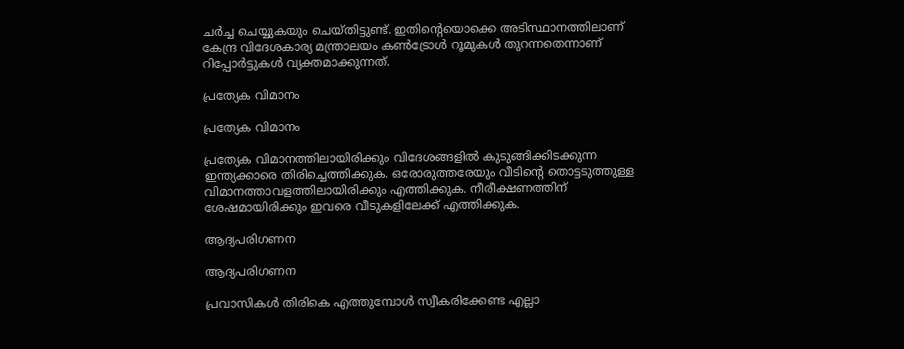ചര്‍ച്ച ചെയ്യുകയും ചെയ്തിട്ടുണ്ട്. ഇതിന്‍റെയൊക്കെ അടിസ്ഥാനത്തിലാണ് കേന്ദ്ര വിദേശകാര്യ മന്ത്രാലയം കണ്‍ട്രോള്‍ റൂമുകള്‍ തുറന്നതെന്നാണ് റിപ്പോര്‍ട്ടുകള്‍ വ്യക്തമാക്കുന്നത്.

പ്രത്യേക വിമാനം

പ്രത്യേക വിമാനം

പ്രത്യേക വിമാനത്തിലായിരിക്കും വിദേശങ്ങളില്‍ കുടുങ്ങിക്കിടക്കുന്ന ഇന്ത്യക്കാരെ തിരിച്ചെത്തിക്കുക. ഒരോരുത്തരേയും വീടിന്‍റെ തൊട്ടടുത്തുള്ള വിമാനത്താവളത്തിലായിരിക്കും എത്തിക്കുക. നീരീക്ഷണത്തിന് ശേഷമായിരിക്കും ഇവരെ വീടുകളിലേക്ക് എത്തിക്കുക.

ആദ്യപരിഗണന

ആദ്യപരിഗണന

പ്രവാസികള്‍ തിരികെ എത്തുമ്പോള്‍ സ്വീകരിക്കേണ്ട എല്ലാ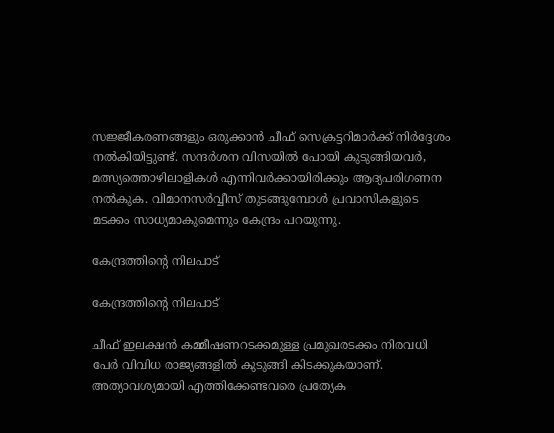സജ്ജീകരണങ്ങളും ഒരുക്കാന്‍ ചീഫ് സെക്രട്ടറിമാര്‍ക്ക് നിര്‍ദ്ദേശം നല്‍കിയിട്ടുണ്ട്. സന്ദര്‍ശന വിസയില്‍ പോയി കുടുങ്ങിയവര്‍, മത്സ്യത്തൊഴിലാളികള്‍ എന്നിവര്‍ക്കായിരിക്കും ആദ്യപരിഗണന നല്‍കുക. വിമാനസർവ്വീസ് തുടങ്ങുമ്പോൾ പ്രവാസികളുടെ മടക്കം സാധ്യമാകുമെന്നും കേന്ദ്രം പറയുന്നു.

കേന്ദ്രത്തിൻ്റെ നിലപാട്

കേന്ദ്രത്തിൻ്റെ നിലപാട്

ചീഫ് ഇലക്ഷൻ കമ്മീഷണറടക്കമുള്ള പ്രമുഖരടക്കം നിരവധി പേർ വിവിധ രാജ്യങ്ങളിൽ കുടുങ്ങി കിടക്കുകയാണ്. അത്യാവശ്യമായി എത്തിക്കേണ്ടവരെ പ്രത്യേക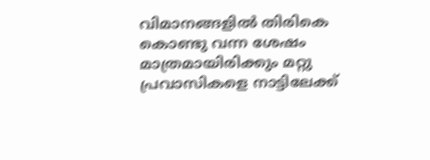വിമാനങ്ങളിൽ തിരികെ കൊണ്ടു വന്ന ശേഷം മാത്രമായിരിക്കും മറ്റു പ്രവാസികളെ നാട്ടിലേക്ക്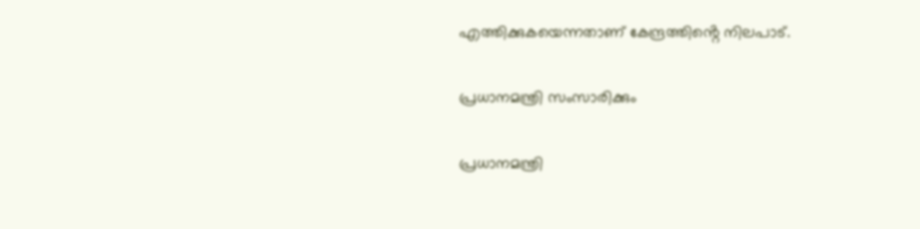എത്തിക്കുകയെന്നതാണ് കേന്ദ്രത്തിൻ്റെ നിലപാട്.

പ്രധാനമന്ത്രി സംസാരിക്കും

പ്രധാനമന്ത്രി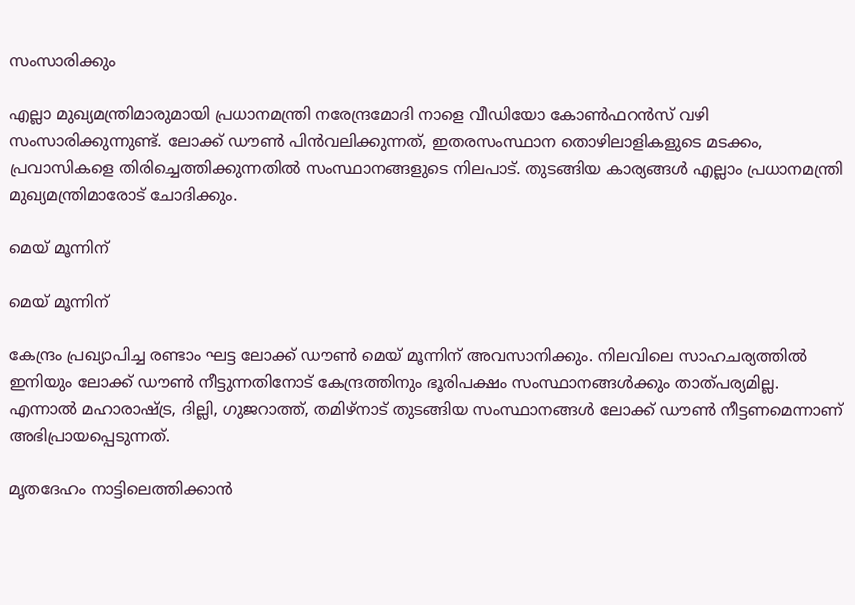സംസാരിക്കും

എല്ലാ മുഖ്യമന്ത്രിമാരുമായി പ്രധാനമന്ത്രി നരേന്ദ്രമോദി നാളെ വീഡിയോ കോണ്‍ഫറന്‍സ് വഴി സംസാരിക്കുന്നുണ്ട്. ലോക്ക് ഡൗണ്‍ പിന്‍വലിക്കുന്നത്, ഇതരസംസ്ഥാന തൊഴിലാളികളുടെ മടക്കം, പ്രവാസികളെ തിരിച്ചെത്തിക്കുന്നതിൽ സംസ്ഥാനങ്ങളുടെ നിലപാട്. തുടങ്ങിയ കാര്യങ്ങള്‍ എല്ലാം പ്രധാനമന്ത്രി മുഖ്യമന്ത്രിമാരോട് ചോദിക്കും.

മെയ് മൂന്നിന്

മെയ് മൂന്നിന്

കേന്ദ്രം പ്രഖ്യാപിച്ച രണ്ടാം ഘട്ട ലോക്ക് ഡൗണ്‍ മെയ് മൂന്നിന് അവസാനിക്കും. നിലവിലെ സാഹചര്യത്തിൽ ഇനിയും ലോക്ക് ഡൗൺ നീട്ടുന്നതിനോട് കേന്ദ്രത്തിനും ഭൂരിപക്ഷം സംസ്ഥാനങ്ങൾക്കും താത്പര്യമില്ല. എന്നാല്‍ മഹാരാഷ്ട്ര, ദില്ലി, ഗുജറാത്ത്, തമിഴ്നാട് തുടങ്ങിയ സംസ്ഥാനങ്ങള്‍ ലോക്ക് ഡൗണ്‍ നീട്ടണമെന്നാണ് അഭിപ്രായപ്പെടുന്നത്.

മൃതദേഹം നാട്ടിലെത്തിക്കാന്‍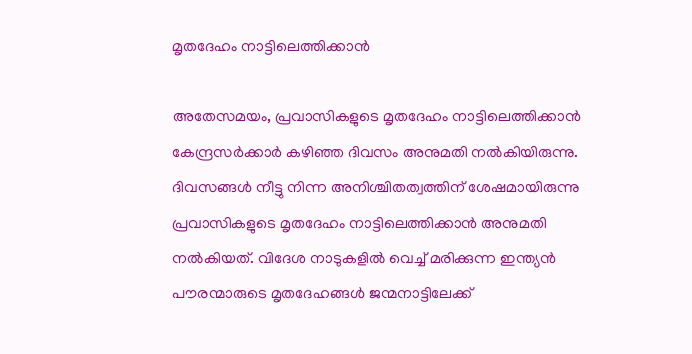മൃതദേഹം നാട്ടിലെത്തിക്കാന്‍

അതേസമയം, പ്രവാസികളുടെ മൃതദേഹം നാട്ടിലെത്തിക്കാന്‍ കേന്ദ്രസര്‍ക്കാര്‍ കഴിഞ്ഞ ദിവസം അനുമതി നല്‍കിയിരുന്നു. ദിവസങ്ങള്‍ നീട്ടു നിന്ന അനിശ്ചിതത്വത്തിന് ശേഷമായിരുന്നു പ്രവാസികളുടെ മൃതദേഹം നാട്ടിലെത്തിക്കാന്‍ അനുമതി നല്‍കിയത്. വിദേശ നാടുകളില്‍ വെച്ച് മരിക്കുന്ന ഇന്ത്യന്‍ പൗരന്മാരുടെ മൃതദേഹങ്ങള്‍ ജന്മനാട്ടിലേക്ക്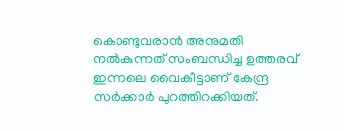കൊണ്ടുവരാന്‍ അനുമതി നല്‍കുന്നത് സംബന്ധിച്ച ഉത്തരവ് ഇന്നലെ വൈകീട്ടാണ് കേന്ദ്ര സര്‍ക്കാര്‍ പുറത്തിറക്കിയത്.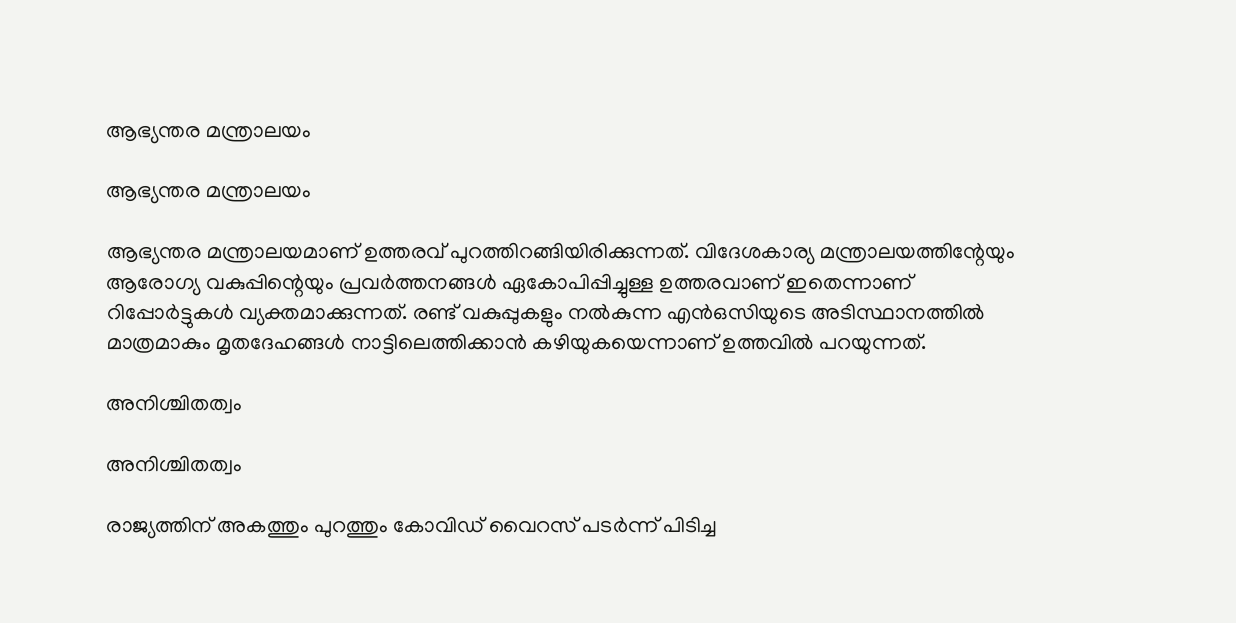ആഭ്യന്തര മന്ത്രാലയം

ആഭ്യന്തര മന്ത്രാലയം

ആഭ്യന്തര മന്ത്രാലയമാണ് ഉത്തരവ് പുറത്തിറങ്ങിയിരിക്കുന്നത്. വിദേശകാര്യ മന്ത്രാലയത്തിന്റേയും ആരോഗ്യ വകുപ്പിന്റെയും പ്രവർത്തനങ്ങൾ ഏകോപിപ്പിച്ചുള്ള ഉത്തരവാണ് ഇതെന്നാണ് റിപ്പോര്‍ട്ടുകള്‍ വ്യക്തമാക്കുന്നത്. രണ്ട് വകുപ്പുകളും നല്‍കുന്ന എന്‍ഒസിയുടെ അടിസ്ഥാനത്തില്‍ മാത്രമാകും മൃതദേഹങ്ങള്‍ നാട്ടിലെത്തിക്കാന്‍ കഴിയുകയെന്നാണ് ഉത്തവില്‍ പറയുന്നത്.

അനിശ്ചിതത്വം

അനിശ്ചിതത്വം

രാജ്യത്തിന് അകത്തും പുറത്തും കോവിഡ് വൈറസ് പടര്‍ന്ന് പിടിച്ച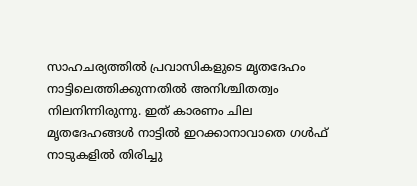സാഹചര്യത്തില്‍ പ്രവാസികളുടെ മൃതദേഹം നാട്ടിലെത്തിക്കുന്നതില്‍ അനിശ്ചിതത്വം നിലനിന്നിരുന്നു. ഇത് കാരണം ചില മൃതദേഹങ്ങള്‍ നാട്ടില്‍ ഇറക്കാനാവാതെ ഗള്‍ഫ് നാടുകളില്‍ തിരിച്ചു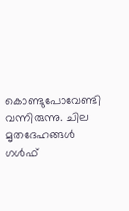കൊണ്ടുപോവേണ്ടി വന്നിരുന്നു. ചില മൃതദേഹങ്ങള്‍ ഗള്‍ഫ്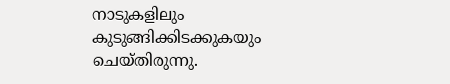നാടുകളിലും കുടുങ്ങിക്കിടക്കുകയും ചെയ്തിരുന്നു.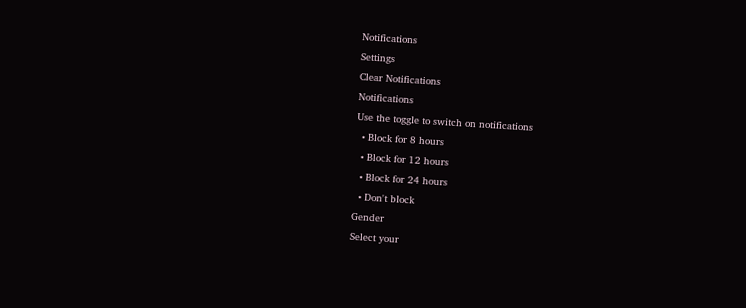Notifications
Settings
Clear Notifications
Notifications
Use the toggle to switch on notifications
  • Block for 8 hours
  • Block for 12 hours
  • Block for 24 hours
  • Don't block
Gender
Select your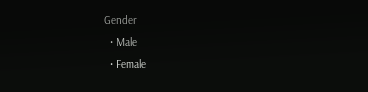Gender
  • Male
  • Female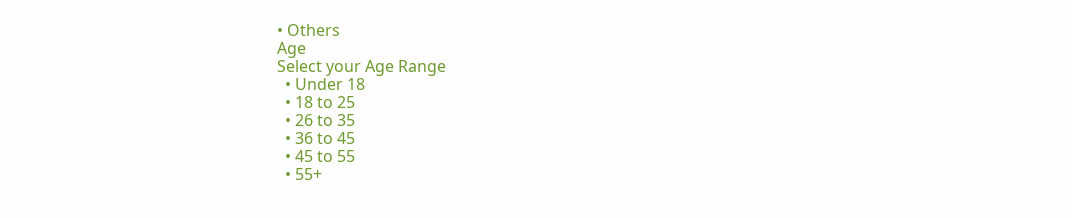• Others
Age
Select your Age Range
  • Under 18
  • 18 to 25
  • 26 to 35
  • 36 to 45
  • 45 to 55
  • 55+